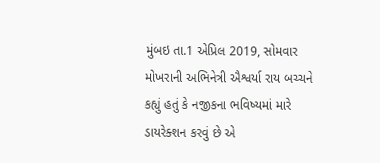મુંબઇ તા.1 એપ્રિલ 2019, સોમવાર
મોખરાની અભિનેત્રી ઐશ્વર્યા રાય બચ્ચને કહ્યું હતું કે નજીકના ભવિષ્યમાં મારે ડાયરેક્શન કરવું છે એ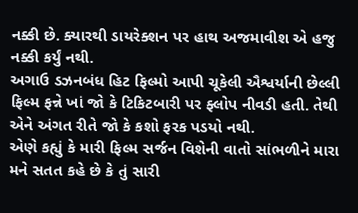નક્કી છે. ક્યારથી ડાયરેક્શન પર હાથ અજમાવીશ એ હજુ નક્કી કર્યું નથી.
અગાઉ ડઝનબંધ હિટ ફિલ્મો આપી ચૂકેલી ઐશ્વર્યાની છેલ્લી ફિલ્મ ફન્ને ખાં જો કે ટિકિટબારી પર ફ્લોપ નીવડી હતી. તેથી એને અંગત રીતે જો કે કશો ફરક પડયો નથી.
એણે કહ્યું કે મારી ફિલ્મ સર્જન વિશેની વાતો સાંભળીને મારા મને સતત કહે છે કે તું સારી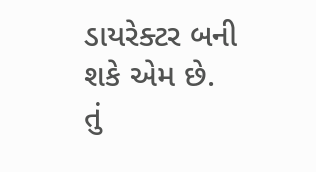ડાયરેક્ટર બની શકે એમ છે. તું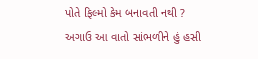પોતે ફિલ્મો કેમ બનાવતી નથી ? અગાઉ આ વાતો સાંભળીને હું હસી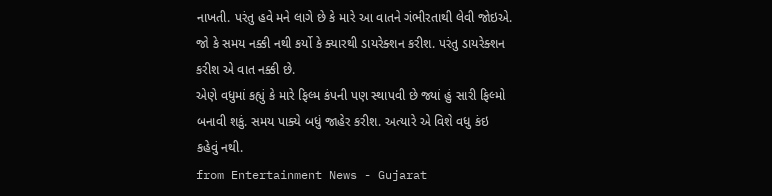નાખતી. પરંતુ હવે મને લાગે છે કે મારે આ વાતને ગંભીરતાથી લેવી જોઇએ. જો કે સમય નક્કી નથી કર્યો કે ક્યારથી ડાયરેક્શન કરીશ. પરંતુ ડાયરેક્શન કરીશ એ વાત નક્કી છે.
એણે વધુમાં કહ્યું કે મારે ફિલ્મ કંપની પણ સ્થાપવી છે જ્યાં હું સારી ફિલ્મો બનાવી શકું. સમય પાક્યે બધું જાહેર કરીશ. અત્યારે એ વિશે વધુ કંઇ કહેવું નથી.
from Entertainment News - Gujarat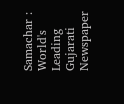Samachar : World's Leading Gujarati Newspaper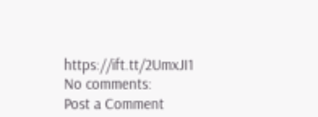https://ift.tt/2UmxJI1
No comments:
Post a Comment